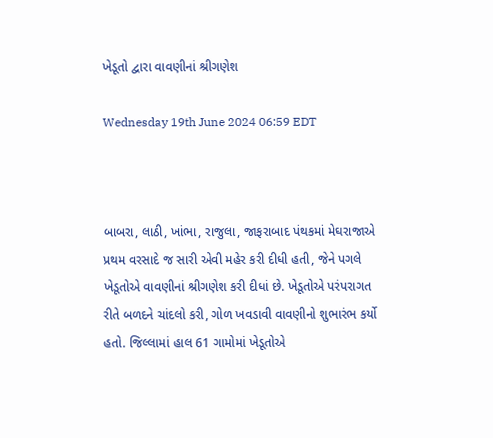ખેડૂતો દ્વારા વાવણીનાં શ્રીગણેશ

Wednesday 19th June 2024 06:59 EDT



બાબરા, લાઠી, ખાંભા, રાજુલા, જાફરાબાદ પંથકમાં મેઘરાજાએ પ્રથમ વરસાદે જ સારી એવી મહેર કરી દીધી હતી, જેને પગલે ખેડૂતોએ વાવણીનાં શ્રીગણેશ કરી દીધાં છે. ખેડૂતોએ પરંપરાગત રીતે બળદને ચાંદલો કરી, ગોળ ખવડાવી વાવણીનો શુભારંભ કર્યો હતો. જિલ્લામાં હાલ 61 ગામોમાં ખેડૂતોએ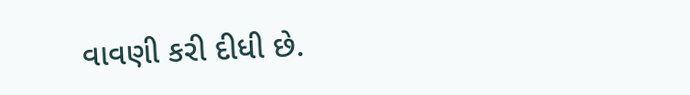વાવણી કરી દીધી છે.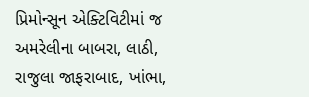પ્રિમોન્સૂન એક્ટિવિટીમાં જ અમરેલીના બાબરા, લાઠી, રાજુલા જાફરાબાદ, ખાંભા,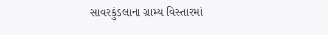સાવરકુંડલાના ગ્રામ્ય વિસ્તારમાં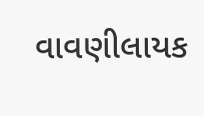વાવણીલાયક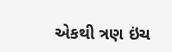એકથી ત્રણ ઇંચ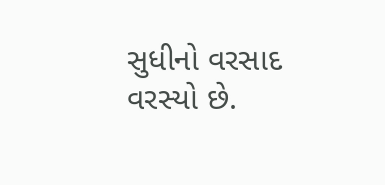સુધીનો વરસાદ વરસ્યો છે.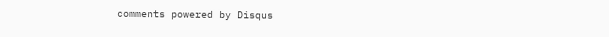comments powered by Disqus